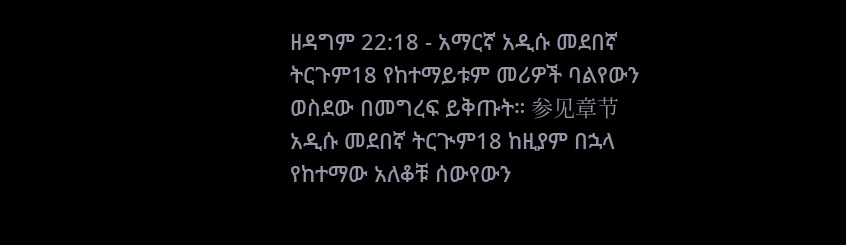ዘዳግም 22:18 - አማርኛ አዲሱ መደበኛ ትርጉም18 የከተማይቱም መሪዎች ባልየውን ወስደው በመግረፍ ይቅጡት። 参见章节አዲሱ መደበኛ ትርጒም18 ከዚያም በኋላ የከተማው አለቆቹ ሰውየውን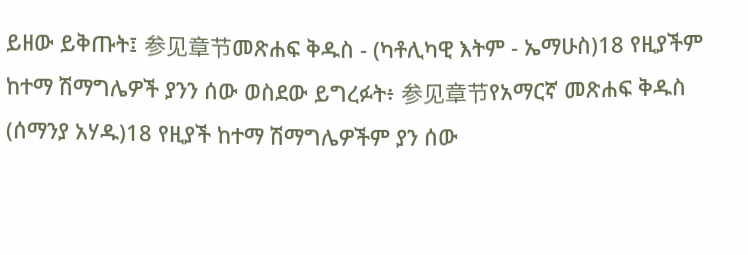ይዘው ይቅጡት፤ 参见章节መጽሐፍ ቅዱስ - (ካቶሊካዊ እትም - ኤማሁስ)18 የዚያችም ከተማ ሽማግሌዎች ያንን ሰው ወስደው ይግረፉት፥ 参见章节የአማርኛ መጽሐፍ ቅዱስ (ሰማንያ አሃዱ)18 የዚያች ከተማ ሽማግሌዎችም ያን ሰው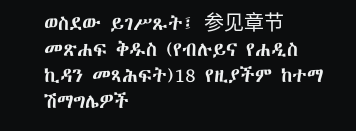ወስደው ይገሥጹት፤ 参见章节መጽሐፍ ቅዱስ (የብሉይና የሐዲስ ኪዳን መጻሕፍት)18 የዚያችም ከተማ ሽማግሌዎች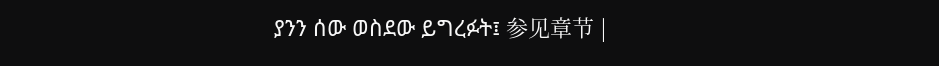ያንን ሰው ወስደው ይግረፉት፤ 参见章节 |